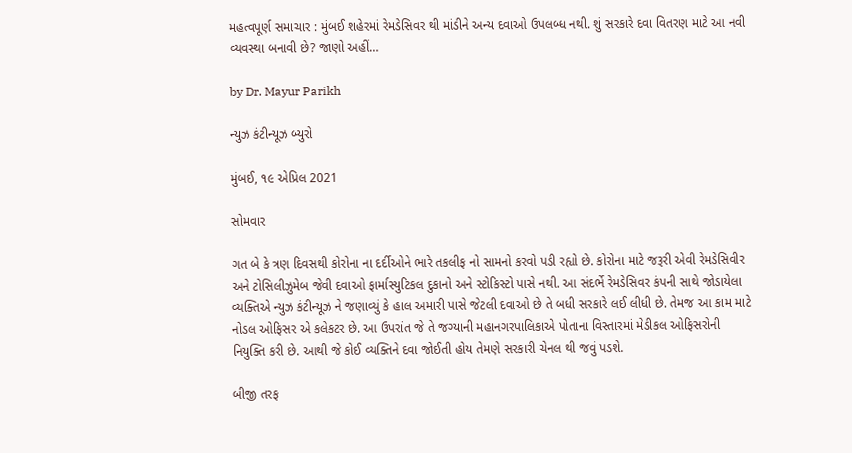મહત્વપૂર્ણ સમાચાર : મુંબઈ શહેરમાં રેમડેસિવર થી માંડીને અન્ય દવાઓ ઉપલબ્ધ નથી. શું સરકારે દવા વિતરણ માટે આ નવી વ્યવસ્થા બનાવી છે? જાણો અહીં…

by Dr. Mayur Parikh

ન્યુઝ કંટીન્યૂઝ બ્યુરો

મુંબઈ, ૧૯ એપ્રિલ 2021

સોમવાર

ગત બે કે ત્રણ દિવસથી કોરોના ના દર્દીઓને ભારે તકલીફ નો સામનો કરવો પડી રહ્યો છે. કોરોના માટે જરૂરી એવી રેમડેસિવીર અને ટોસિલીઝુમેબ જેવી દવાઓ ફાર્માસ્યુટિકલ દુકાનો અને સ્ટોકિસ્ટો પાસે નથી. આ સંદર્ભે રેમડેસિવર કંપની સાથે જોડાયેલા વ્યક્તિએ ન્યુઝ કંટીન્યૂઝ ને જણાવ્યું કે હાલ અમારી પાસે જેટલી દવાઓ છે તે બધી સરકારે લઈ લીધી છે. તેમજ આ કામ માટે નોડલ ઓફિસર એ કલેકટર છે. આ ઉપરાંત જે તે જગ્યાની મહાનગરપાલિકાએ પોતાના વિસ્તારમાં મેડીકલ ઓફિસરોની નિયુક્તિ કરી છે. આથી જે કોઈ વ્યક્તિને દવા જોઈતી હોય તેમણે સરકારી ચેનલ થી જવું પડશે.

બીજી તરફ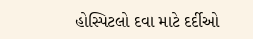હોસ્પિટલો દવા માટે દર્દીઓ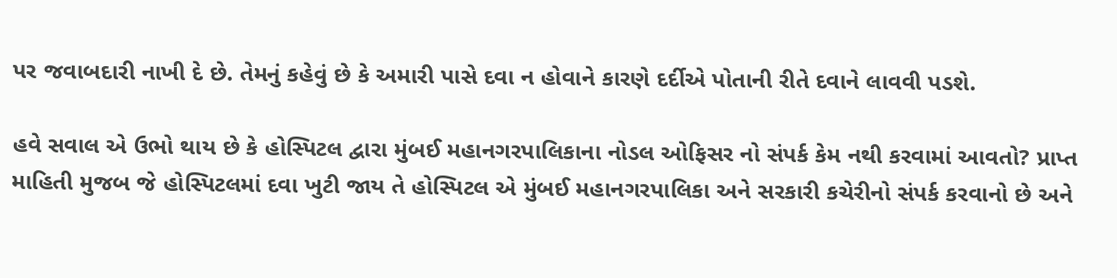પર જવાબદારી નાખી દે છે. તેમનું કહેવું છે કે અમારી પાસે દવા ન હોવાને કારણે દર્દીએ પોતાની રીતે દવાને લાવવી પડશે.

હવે સવાલ એ ઉભો થાય છે કે હોસ્પિટલ દ્વારા મુંબઈ મહાનગરપાલિકાના નોડલ ઓફિસર નો સંપર્ક કેમ નથી કરવામાં આવતો? પ્રાપ્ત માહિતી મુજબ જે હોસ્પિટલમાં દવા ખુટી જાય તે હોસ્પિટલ એ મુંબઈ મહાનગરપાલિકા અને સરકારી કચેરીનો સંપર્ક કરવાનો છે અને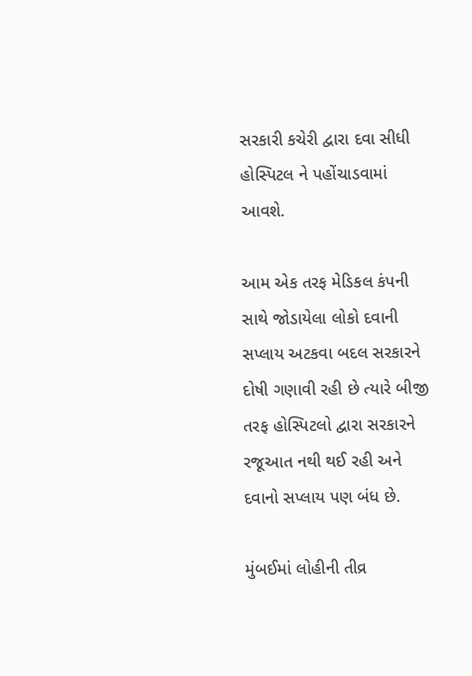સરકારી કચેરી દ્વારા દવા સીધી હોસ્પિટલ ને પહોંચાડવામાં આવશે.

આમ એક તરફ મેડિકલ કંપની સાથે જોડાયેલા લોકો દવાની સપ્લાય અટકવા બદલ સરકારને દોષી ગણાવી રહી છે ત્યારે બીજી તરફ હોસ્પિટલો દ્વારા સરકારને રજૂઆત નથી થઈ રહી અને દવાનો સપ્લાય પણ બંધ છે.

મુંબઈમાં લોહીની તીવ્ર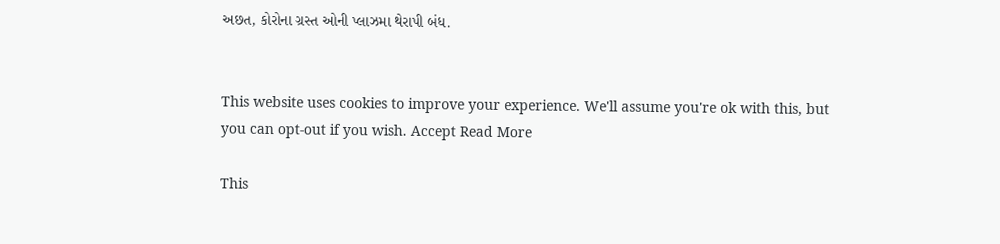અછત, કોરોના ગ્રસ્ત ઓની પ્લાઝમા થેરાપી બંધ.


This website uses cookies to improve your experience. We'll assume you're ok with this, but you can opt-out if you wish. Accept Read More

This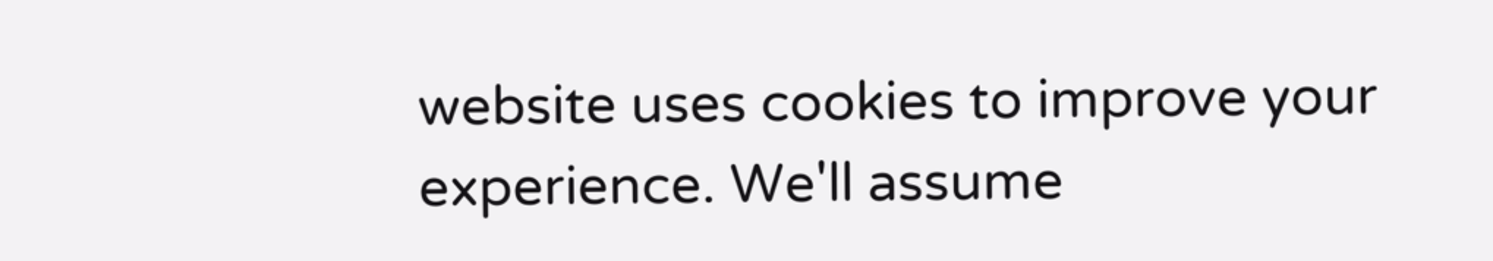website uses cookies to improve your experience. We'll assume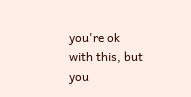you're ok with this, but you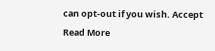can opt-out if you wish. Accept Read More